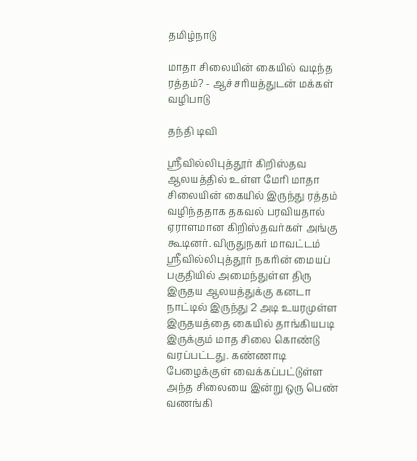தமிழ்நாடு

மாதா சிலையின் கையில் வடிந்த ரத்தம்? - ஆச்சரியத்துடன் மக்கள் வழிபாடு

தந்தி டிவி

ஸ்ரீவில்லிபுத்தூர் கிறிஸ்தவ ஆலயத்தில் உள்ள மேரி மாதா சிலையின் கையில் இருந்து ரத்தம் வழிந்ததாக தகவல் பரவியதால் ஏராளமான கிறிஸ்தவர்கள் அங்கு கூடினர். விருதுநகர் மாவட்டம் ஸ்ரீவில்லிபுத்தூர் நகரின் மையப் பகுதியில் அமைந்துள்ள திரு இருதய ஆலயத்துக்கு கனடா நாட்டில் இருந்து 2 அடி உயரமுள்ள இருதயத்தை கையில் தாங்கியபடி இருக்கும் மாத சிலை கொண்டு வரப்பட்டது. கண்ணாடி பேழைக்குள் வைக்கப்பட்டுள்ள அந்த சிலையை இன்று ஒரு பெண் வணங்கி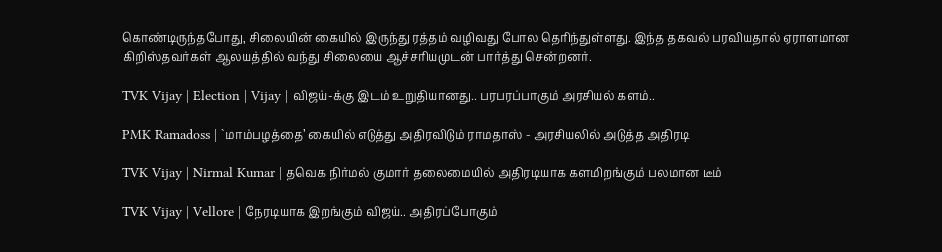கொண்டிருந்தபோது, சிலையின் கையில் இருந்து ரத்தம் வழிவது போல தெரிந்துள்ளது. இந்த தகவல் பரவியதால் ஏராளமான கிறிஸ்தவர்கள் ஆலயத்தில் வந்து சிலையை ஆச்சரியமுடன் பார்த்து சென்றனர்.

TVK Vijay | Election | Vijay | விஜய்-க்கு இடம் உறுதியானது.. பரபரப்பாகும் அரசியல் களம்..

PMK Ramadoss | `மாம்பழத்தை’ கையில் எடுத்து அதிரவிடும் ராமதாஸ் - அரசியலில் அடுத்த அதிரடி

TVK Vijay | Nirmal Kumar | தவெக நிர்மல் குமார் தலைமையில் அதிரடியாக களமிறங்கும் பலமான டீம்

TVK Vijay | Vellore | நேரடியாக இறங்கும் விஜய்.. அதிரப்போகும்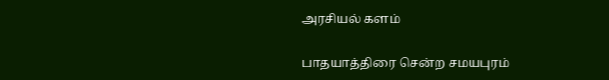அரசியல் களம்

பாதயாத்திரை சென்ற சமயபுரம்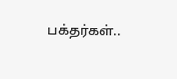பக்தர்கள்..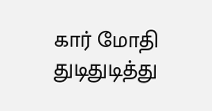கார் மோதி துடிதுடித்து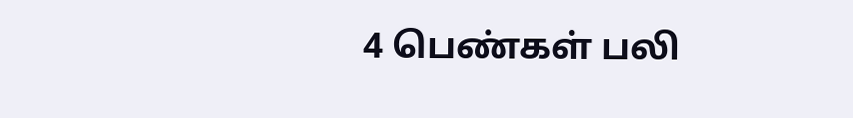4 பெண்கள் பலி